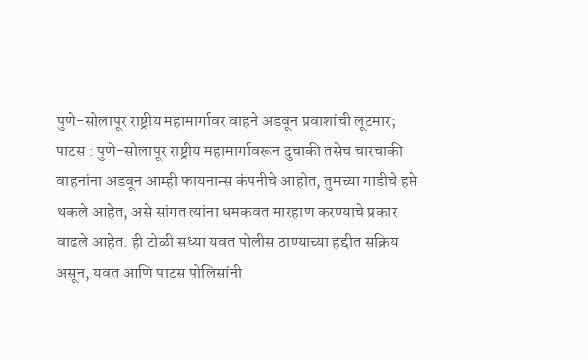पुणे-सोलापूर राष्ट्रीय महामार्गावर वाहने अडवून प्रवाशांची लूटमार;
पाटस : पुणे-सोलापूर राष्ट्रीय महामार्गावरून दुचाकी तसेच चारचाकी वाहनांना अडवून आम्ही फायनान्स कंपनीचे आहोत, तुमच्या गाडीचे हप्ते थकले आहेत, असे सांगत त्यांना धमकवत मारहाण करण्याचे प्रकार वाढले आहेत. ही टोळी सध्या यवत पोलीस ठाण्याच्या हद्दीत सक्रिय असून, यवत आणि पाटस पोलिसांनी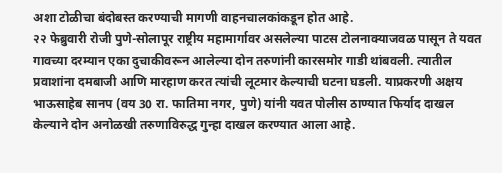अशा टोळीचा बंदोबस्त करण्याची मागणी वाहनचालकांकडून होत आहे.
२२ फेब्रुवारी रोजी पुणे-सोलापूर राष्ट्रीय महामार्गावर असलेल्या पाटस टोलनाक्याजवळ पासून ते यवत गावच्या दरम्यान एका दुचाकीवरून आलेल्या दोन तरुणांनी कारसमोर गाडी थांबवली. त्यातील प्रवाशांना दमबाजी आणि मारहाण करत त्यांची लूटमार केल्याची घटना घडली. याप्रकरणी अक्षय भाऊसाहेब सानप (वय 30 रा. फातिमा नगर, पुणे) यांनी यवत पोलीस ठाण्यात फिर्याद दाखल केल्याने दोन अनोळखी तरुणाविरुद्ध गुन्हा दाखल करण्यात आला आहे.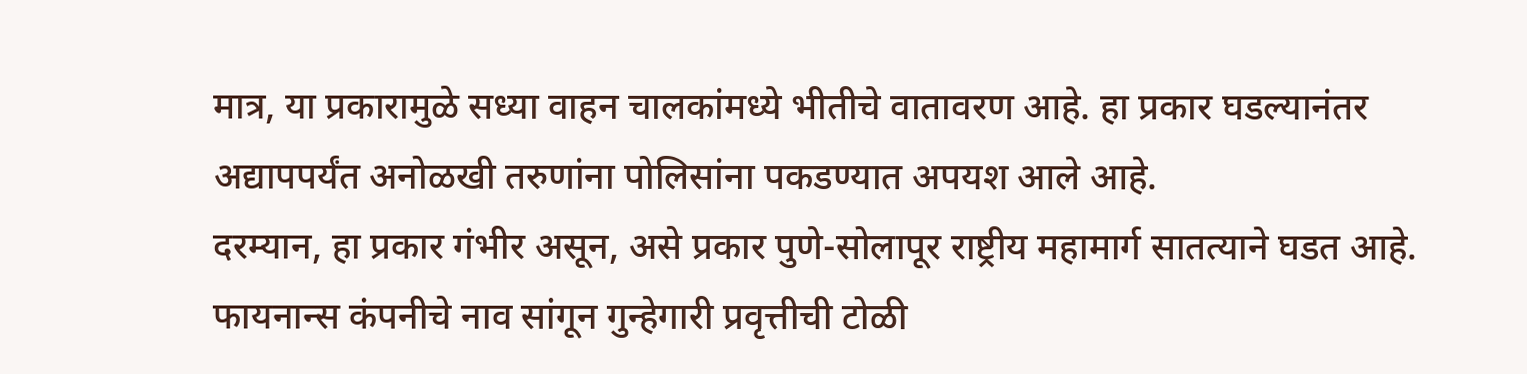मात्र, या प्रकारामुळे सध्या वाहन चालकांमध्ये भीतीचे वातावरण आहे. हा प्रकार घडल्यानंतर अद्यापपर्यंत अनोळखी तरुणांना पोलिसांना पकडण्यात अपयश आले आहे.
दरम्यान, हा प्रकार गंभीर असून, असे प्रकार पुणे-सोलापूर राष्ट्रीय महामार्ग सातत्याने घडत आहे. फायनान्स कंपनीचे नाव सांगून गुन्हेगारी प्रवृत्तीची टोळी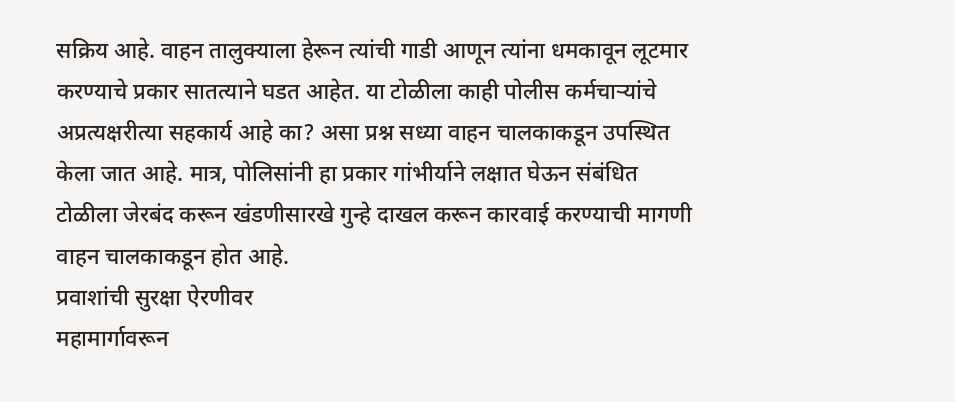सक्रिय आहे. वाहन तालुक्याला हेरून त्यांची गाडी आणून त्यांना धमकावून लूटमार करण्याचे प्रकार सातत्याने घडत आहेत. या टोळीला काही पोलीस कर्मचाऱ्यांचे अप्रत्यक्षरीत्या सहकार्य आहे का? असा प्रश्न सध्या वाहन चालकाकडून उपस्थित केला जात आहे. मात्र, पोलिसांनी हा प्रकार गांभीर्याने लक्षात घेऊन संबंधित टोळीला जेरबंद करून खंडणीसारखे गुन्हे दाखल करून कारवाई करण्याची मागणी वाहन चालकाकडून होत आहे.
प्रवाशांची सुरक्षा ऐरणीवर
महामार्गावरून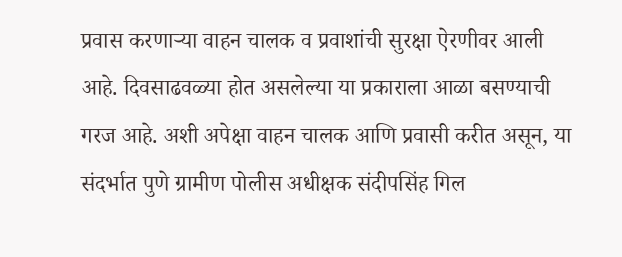प्रवास करणाऱ्या वाहन चालक व प्रवाशांची सुरक्षा ऐरणीवर आली आहे. दिवसाढवळ्या होत असलेल्या या प्रकाराला आळा बसण्याची गरज आहे. अशी अपेक्षा वाहन चालक आणि प्रवासी करीत असून, या संदर्भात पुणे ग्रामीण पोलीस अधीक्षक संदीपसिंह गिल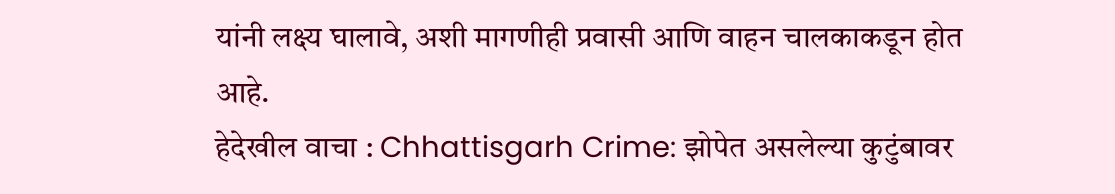यांनी लक्ष्य घालावे, अशी मागणीही प्रवासी आणि वाहन चालकाकडून होत आहे.
हेदेखील वाचा : Chhattisgarh Crime: झोपेत असलेल्या कुटुंबावर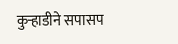कुऱ्हाडीने सपासप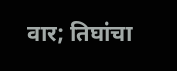वार; तिघांचा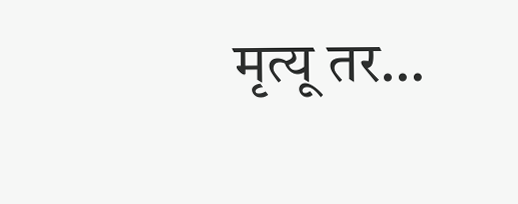मृत्यू तर…